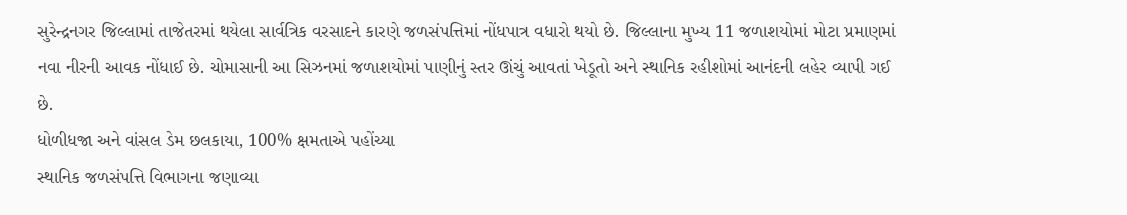સુરેન્દ્રનગર જિલ્લામાં તાજેતરમાં થયેલા સાર્વત્રિક વરસાદને કારણે જળસંપત્તિમાં નોંધપાત્ર વધારો થયો છે. જિલ્લાના મુખ્ય 11 જળાશયોમાં મોટા પ્રમાણમાં નવા નીરની આવક નોંધાઈ છે. ચોમાસાની આ સિઝનમાં જળાશયોમાં પાણીનું સ્તર ઊંચું આવતાં ખેડૂતો અને સ્થાનિક રહીશોમાં આનંદની લહેર વ્યાપી ગઈ છે.
ધોળીધજા અને વાંસલ ડેમ છલકાયા, 100% ક્ષમતાએ પહોંચ્યા
સ્થાનિક જળસંપત્તિ વિભાગના જણાવ્યા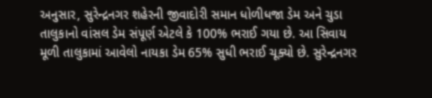અનુસાર, સુરેન્દ્રનગર શહેરની જીવાદોરી સમાન ધોળીધજા ડેમ અને ચુડા તાલુકાનો વાંસલ ડેમ સંપૂર્ણ એટલે કે 100% ભરાઈ ગયા છે. આ સિવાય મૂળી તાલુકામાં આવેલો નાયકા ડેમ 65% સુધી ભરાઈ ચૂક્યો છે. સુરેન્દ્રનગર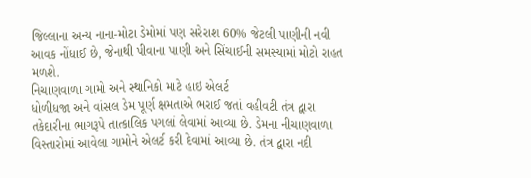જિલ્લાના અન્ય નાના-મોટા ડેમોમાં પણ સરેરાશ 60% જેટલી પાણીની નવી આવક નોંધાઈ છે, જેનાથી પીવાના પાણી અને સિંચાઈની સમસ્યામાં મોટો રાહત મળશે.
નિચાણવાળા ગામો અને સ્થાનિકો માટે હાઇ એલર્ટ
ધોળીધજા અને વાંસલ ડેમ પૂર્ણ ક્ષમતાએ ભરાઈ જતાં વહીવટી તંત્ર દ્વારા તકેદારીના ભાગરૂપે તાત્કાલિક પગલાં લેવામાં આવ્યા છે. ડેમના નીચાણવાળા વિસ્તારોમાં આવેલા ગામોને એલર્ટ કરી દેવામાં આવ્યા છે. તંત્ર દ્વારા નદી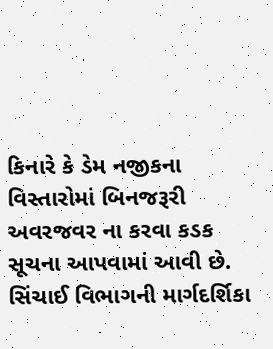કિનારે કે ડેમ નજીકના વિસ્તારોમાં બિનજરૂરી અવરજવર ના કરવા કડક સૂચના આપવામાં આવી છે.
સિંચાઈ વિભાગની માર્ગદર્શિકા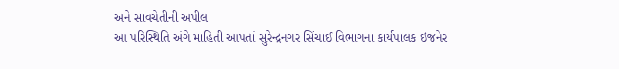અને સાવચેતીની અપીલ
આ પરિસ્થિતિ અંગે માહિતી આપતાં સુરેન્દ્રનગર સિંચાઈ વિભાગના કાર્યપાલક ઇજનેર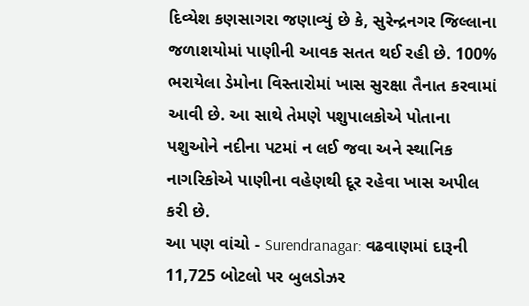દિવ્યેશ કણસાગરા જણાવ્યું છે કે, સુરેન્દ્રનગર જિલ્લાના જળાશયોમાં પાણીની આવક સતત થઈ રહી છે. 100% ભરાયેલા ડેમોના વિસ્તારોમાં ખાસ સુરક્ષા તૈનાત કરવામાં આવી છે. આ સાથે તેમણે પશુપાલકોએ પોતાના પશુઓને નદીના પટમાં ન લઈ જવા અને સ્થાનિક નાગરિકોએ પાણીના વહેણથી દૂર રહેવા ખાસ અપીલ કરી છે.
આ પણ વાંચો - Surendranagar: વઢવાણમાં દારૂની 11,725 બોટલો પર બુલડોઝર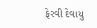ફેરવી દેવાયુ